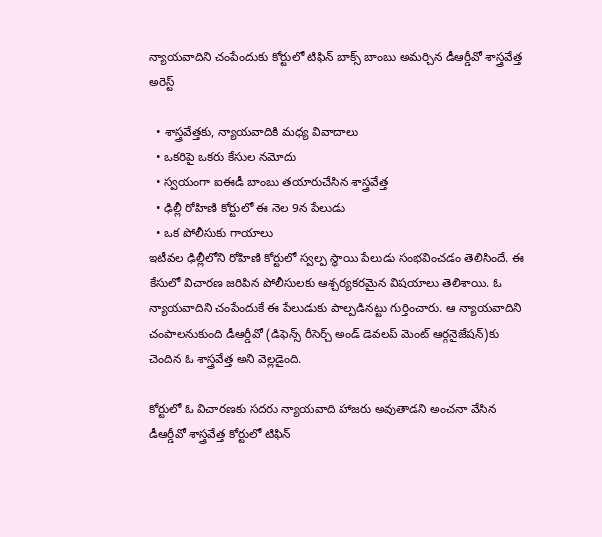న్యాయవాదిని చంపేందుకు కోర్టులో టిఫిన్ బాక్స్ బాంబు అమర్చిన డీఆర్డీవో శాస్త్రవేత్త అరెస్ట్

  • శాస్త్రవేత్తకు, న్యాయవాదికి మధ్య వివాదాలు
  • ఒకరిపై ఒకరు కేసుల నమోదు
  • స్వయంగా ఐఈడీ బాంబు తయారుచేసిన శాస్త్రవేత్త
  • ఢిల్లీ రోహిణి కోర్టులో ఈ నెల 9న పేలుడు
  • ఒక పోలీసుకు గాయాలు
ఇటీవల ఢిల్లీలోని రోహిణి కోర్టులో స్వల్ప స్థాయి పేలుడు సంభవించడం తెలిసిందే. ఈ కేసులో విచారణ జరిపిన పోలీసులకు ఆశ్చర్యకరమైన విషయాలు తెలిశాయి. ఓ న్యాయవాదిని చంపేందుకే ఈ పేలుడుకు పాల్పడినట్టు గుర్తించారు. ఆ న్యాయవాదిని చంపాలనుకుంది డీఆర్డీవో (డిఫెన్స్ రీసెర్చ్ అండ్ డెవలప్ మెంట్ ఆర్గనైజేషన్)కు చెందిన ఓ శాస్త్రవేత్త అని వెల్లడైంది.

కోర్టులో ఓ విచారణకు సదరు న్యాయవాది హాజరు అవుతాడని అంచనా వేసిన డీఆర్డీవో శాస్త్రవేత్త కోర్టులో టిఫిన్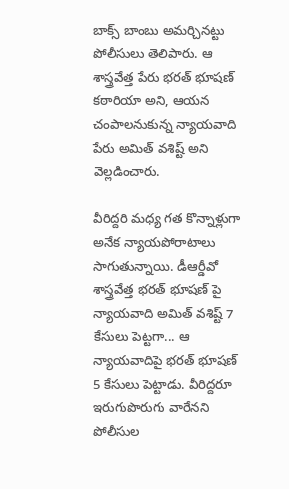బాక్స్ బాంబు అమర్చినట్టు పోలీసులు తెలిపారు. ఆ శాస్త్రవేత్త పేరు భరత్ భూషణ్ కఠారియా అని, ఆయన చంపాలనుకున్న న్యాయవాది పేరు అమిత్ వశిష్ట్ అని వెల్లడించారు.

వీరిద్దరి మధ్య గత కొన్నాళ్లుగా అనేక న్యాయపోరాటాలు సాగుతున్నాయి. డీఆర్డీవో శాస్త్రవేత్త భరత్ భూషణ్ పై న్యాయవాది అమిత్ వశిష్ట్ 7 కేసులు పెట్టగా... ఆ న్యాయవాదిపై భరత్ భూషణ్ 5 కేసులు పెట్టాడు. వీరిద్దరూ ఇరుగుపొరుగు వారేనని పోలీసుల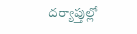దర్యాప్తుల్లో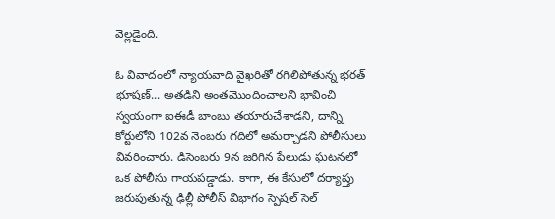వెల్లడైంది.

ఓ వివాదంలో న్యాయవాది వైఖరితో రగిలిపోతున్న భరత్ భూషణ్... అతడిని అంతమొందించాలని భావించి స్వయంగా ఐఈడీ బాంబు తయారుచేశాడని, దాన్ని కోర్టులోని 102వ నెంబరు గదిలో అమర్చాడని పోలీసులు వివరించారు. డిసెంబరు 9న జరిగిన పేలుడు ఘటనలో ఒక పోలీసు గాయపడ్డాడు. కాగా, ఈ కేసులో దర్యాప్తు జరుపుతున్న ఢిల్లీ పోలీస్ విభాగం స్పెషల్ సెల్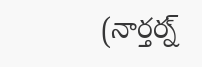(నార్తర్న్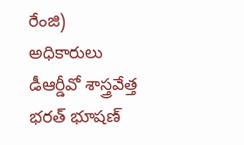రేంజి) అధికారులు డీఆర్డీవో శాస్త్రవేత్త భరత్ భూషణ్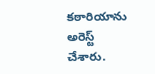కఠారియాను అరెస్ట్ చేశారు.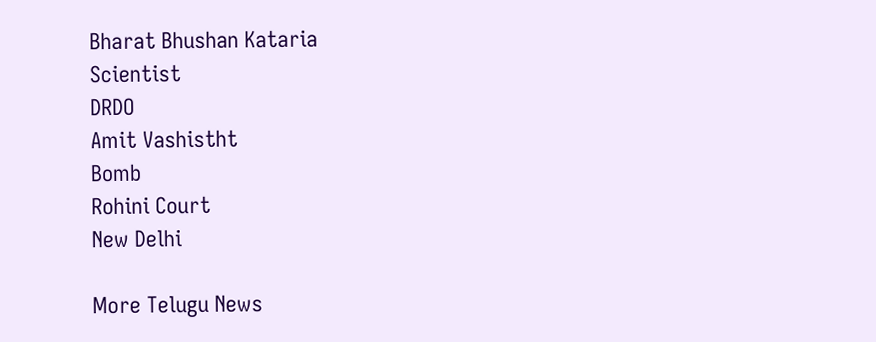Bharat Bhushan Kataria
Scientist
DRDO
Amit Vashistht
Bomb
Rohini Court
New Delhi

More Telugu News